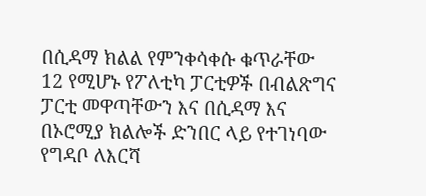በሲዳማ ክልል የምንቀሳቀሱ ቁጥራቸው 12 የሚሆኑ የፖለቲካ ፓርቲዎች በብልጽግና ፓርቲ መዋጣቸውን እና በሲዳማ እና በኦሮሚያ ክልሎች ድንበር ላይ የተገነባው የግዳቦ ለእርሻ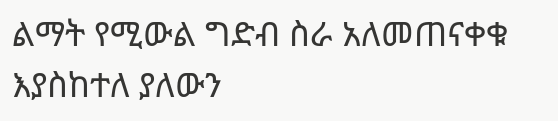ልማት የሚውል ግድብ ስራ አለመጠናቀቁ እያስከተለ ያለውን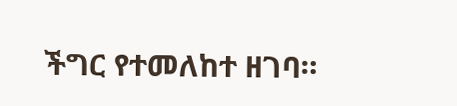ችግር የተመለከተ ዘገባ።